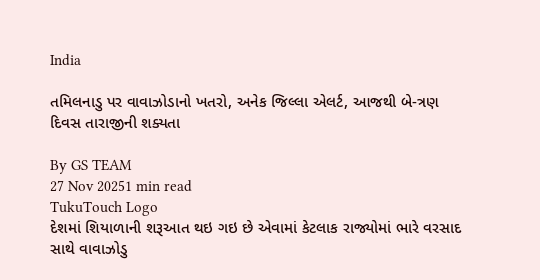India

તમિલનાડુ પર વાવાઝોડાનો ખતરો, અનેક જિલ્લા એલર્ટ, આજથી બે-ત્રણ દિવસ તારાજીની શક્યતા

By GS TEAM
27 Nov 20251 min read
TukuTouch Logo
દેશમાં શિયાળાની શરૂઆત થઇ ગઇ છે એવામાં કેટલાક રાજ્યોમાં ભારે વરસાદ સાથે વાવાઝોડુ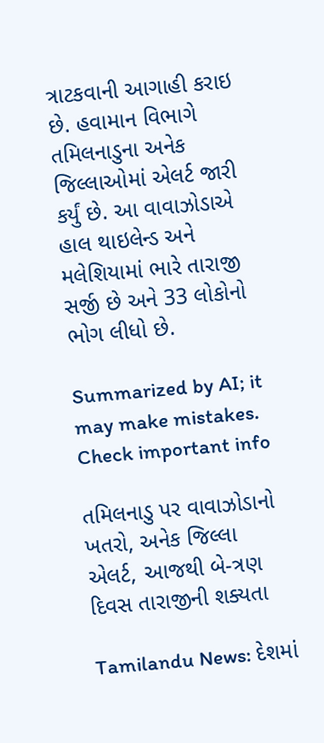ત્રાટકવાની આગાહી કરાઇ છે. હવામાન વિભાગે તમિલનાડુના અનેક જિલ્લાઓમાં એલર્ટ જારી કર્યું છે. આ વાવાઝોડાએ હાલ થાઇલેન્ડ અને મલેશિયામાં ભારે તારાજી સર્જી છે અને 33 લોકોનો ભોગ લીધો છે.

Summarized by AI; it may make mistakes. Check important info

તમિલનાડુ પર વાવાઝોડાનો ખતરો, અનેક જિલ્લા એલર્ટ, આજથી બે-ત્રણ દિવસ તારાજીની શક્યતા

Tamilandu News: દેશમાં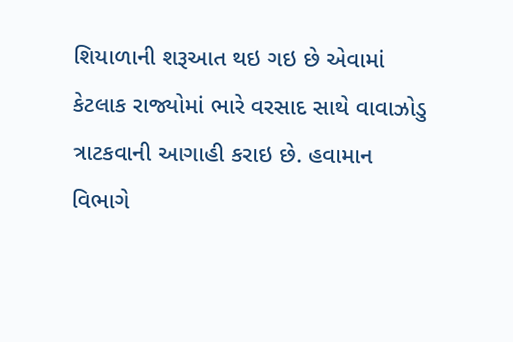શિયાળાની શરૂઆત થઇ ગઇ છે એવામાં કેટલાક રાજ્યોમાં ભારે વરસાદ સાથે વાવાઝોડુ ત્રાટકવાની આગાહી કરાઇ છે. હવામાન વિભાગે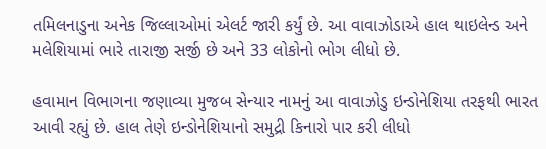તમિલનાડુના અનેક જિલ્લાઓમાં એલર્ટ જારી કર્યું છે. આ વાવાઝોડાએ હાલ થાઇલેન્ડ અને મલેશિયામાં ભારે તારાજી સર્જી છે અને 33 લોકોનો ભોગ લીધો છે.

હવામાન વિભાગના જણાવ્યા મુજબ સેન્યાર નામનું આ વાવાઝોડુ ઇન્ડોનેશિયા તરફથી ભારત આવી રહ્યું છે. હાલ તેણે ઇન્ડોનેશિયાનો સમુદ્રી કિનારો પાર કરી લીધો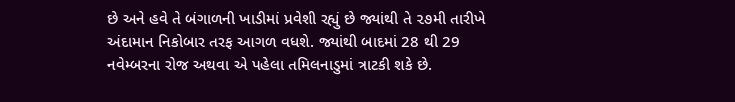છે અને હવે તે બંગાળની ખાડીમાં પ્રવેશી રહ્યું છે જ્યાંથી તે ૨૭મી તારીખે અંદામાન નિકોબાર તરફ આગળ વધશે. જ્યાંથી બાદમાં 28 થી 29 નવેમ્બરના રોજ અથવા એ પહેલા તમિલનાડુમાં ત્રાટકી શકે છે.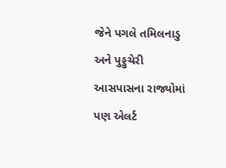જેને પગલે તમિલનાડુ અને પુડ્ડુચેરી આસપાસના રાજ્યોમાં પણ એલર્ટ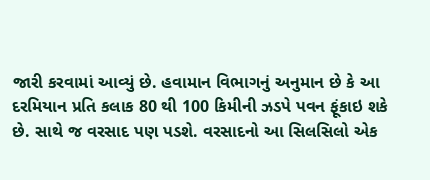જારી કરવામાં આવ્યું છે. હવામાન વિભાગનું અનુમાન છે કે આ દરમિયાન પ્રતિ કલાક 80 થી 100 કિમીની ઝડપે પવન ફૂંકાઇ શકે છે. સાથે જ વરસાદ પણ પડશે. વરસાદનો આ સિલસિલો એક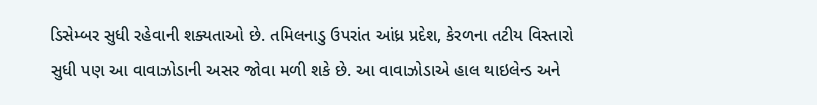ડિસેમ્બર સુધી રહેવાની શક્યતાઓ છે. તમિલનાડુ ઉપરાંત આંધ્ર પ્રદેશ, કેરળના તટીય વિસ્તારો સુધી પણ આ વાવાઝોડાની અસર જોવા મળી શકે છે. આ વાવાઝોડાએ હાલ થાઇલેન્ડ અને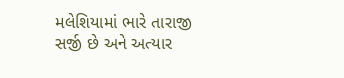મલેશિયામાં ભારે તારાજી સર્જી છે અને અત્યાર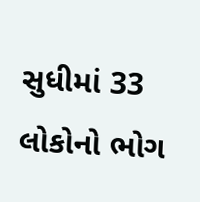સુધીમાં 33 લોકોનો ભોગ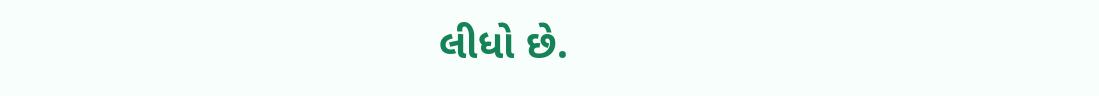લીધો છે.